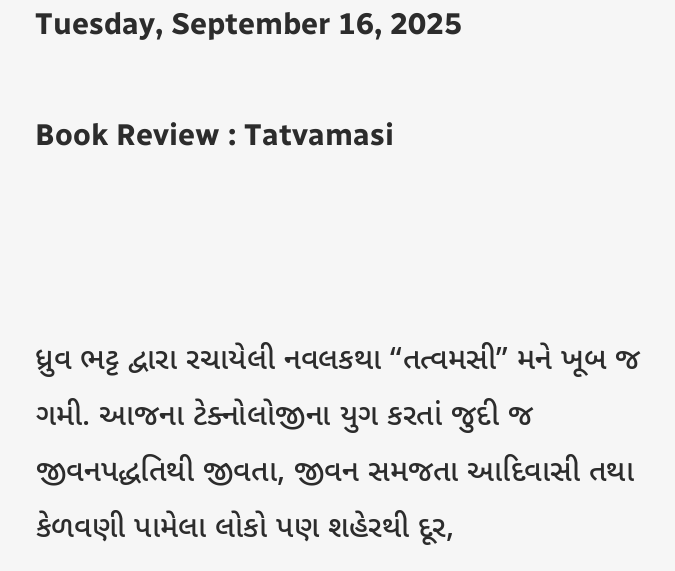Tuesday, September 16, 2025

Book Review : Tatvamasi



ધ્રુવ ભટ્ટ દ્વારા રચાયેલી નવલકથા “તત્વમસી” મને ખૂબ જ ગમી. આજના ટેક્નોલોજીના યુગ કરતાં જુદી જ જીવનપદ્ધતિથી જીવતા, જીવન સમજતા આદિવાસી તથા કેળવણી પામેલા લોકો પણ શહેરથી દૂર,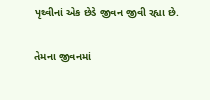પૃથ્વીનાં એક છેડે જીવન જીવી રહ્યા છે.

તેમના જીવનમાં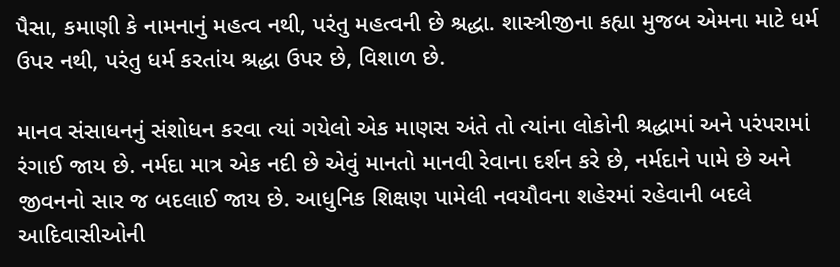પૈસા, કમાણી કે નામનાનું મહત્વ નથી, પરંતુ મહત્વની છે શ્રદ્ધા. શાસ્ત્રીજીના કહ્યા મુજબ એમના માટે ધર્મ ઉપર નથી, પરંતુ ધર્મ કરતાંય શ્રદ્ધા ઉપર છે, વિશાળ છે.

માનવ સંસાધનનું સંશોધન કરવા ત્યાં ગયેલો એક માણસ અંતે તો ત્યાંના લોકોની શ્રદ્ધામાં અને પરંપરામાં રંગાઈ જાય છે. નર્મદા માત્ર એક નદી છે એવું માનતો માનવી રેવાના દર્શન કરે છે, નર્મદાને પામે છે અને જીવનનો સાર જ બદલાઈ જાય છે. આધુનિક શિક્ષણ પામેલી નવયૌવના શહેરમાં રહેવાની બદલે આદિવાસીઓની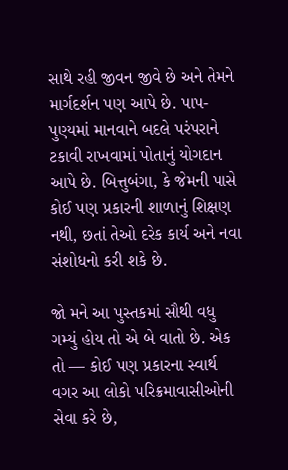સાથે રહી જીવન જીવે છે અને તેમને માર્ગદર્શન પણ આપે છે. પાપ-પુણ્યમાં માનવાને બદલે પરંપરાને ટકાવી રાખવામાં પોતાનું યોગદાન આપે છે. બિત્તુબંગા, કે જેમની પાસે કોઈ પણ પ્રકારની શાળાનું શિક્ષણ નથી, છતાં તેઓ દરેક કાર્ય અને નવા સંશોધનો કરી શકે છે.

જો મને આ પુસ્તકમાં સૌથી વધુ ગમ્યું હોય તો એ બે વાતો છે. એક તો — કોઈ પણ પ્રકારના સ્વાર્થ વગર આ લોકો પરિક્રમાવાસીઓની સેવા કરે છે,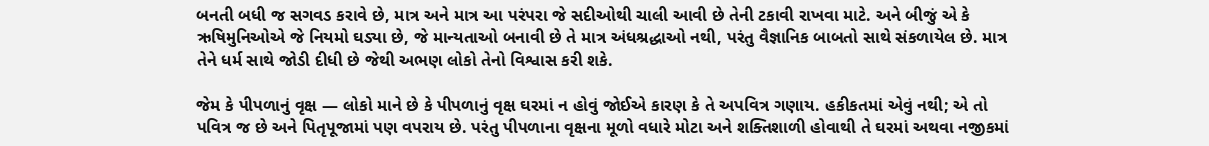બનતી બધી જ સગવડ કરાવે છે, માત્ર અને માત્ર આ પરંપરા જે સદીઓથી ચાલી આવી છે તેની ટકાવી રાખવા માટે. અને બીજું એ કે ઋષિમુનિઓએ જે નિયમો ઘડ્યા છે, જે માન્યતાઓ બનાવી છે તે માત્ર અંધશ્રદ્ધાઓ નથી, પરંતુ વૈજ્ઞાનિક બાબતો સાથે સંકળાયેલ છે. માત્ર તેને ધર્મ સાથે જોડી દીધી છે જેથી અભણ લોકો તેનો વિશ્વાસ કરી શકે.

જેમ કે પીપળાનું વૃક્ષ — લોકો માને છે કે પીપળાનું વૃક્ષ ઘરમાં ન હોવું જોઈએ કારણ કે તે અપવિત્ર ગણાય. હકીકતમાં એવું નથી; એ તો પવિત્ર જ છે અને પિતૃપૂજામાં પણ વપરાય છે. પરંતુ પીપળાના વૃક્ષના મૂળો વધારે મોટા અને શક્તિશાળી હોવાથી તે ઘરમાં અથવા નજીકમાં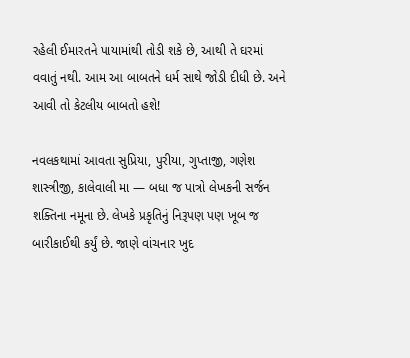રહેલી ઈમારતને પાયામાંથી તોડી શકે છે, આથી તે ઘરમાં વવાતું નથી. આમ આ બાબતને ધર્મ સાથે જોડી દીધી છે. અને આવી તો કેટલીય બાબતો હશે!

નવલકથામાં આવતા સુપ્રિયા, પુરીયા, ગુપ્તાજી, ગણેશ શાસ્ત્રીજી, કાલેવાલી મા — બધા જ પાત્રો લેખકની સર્જન શક્તિના નમૂના છે. લેખકે પ્રકૃતિનું નિરૂપણ પણ ખૂબ જ બારીકાઈથી કર્યું છે. જાણે વાંચનાર ખુદ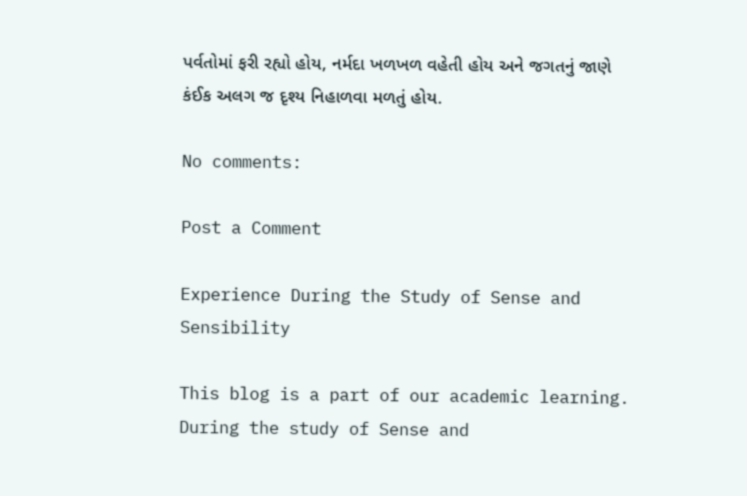પર્વતોમાં ફરી રહ્યો હોય, નર્મદા ખળખળ વહેતી હોય અને જગતનું જાણે કંઈક અલગ જ દૃશ્ય નિહાળવા મળતું હોય.

No comments:

Post a Comment

Experience During the Study of Sense and Sensibility

This blog is a part of our academic learning. During the study of Sense and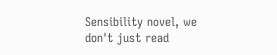Sensibility novel, we don't just read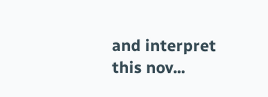and interpret this nov...